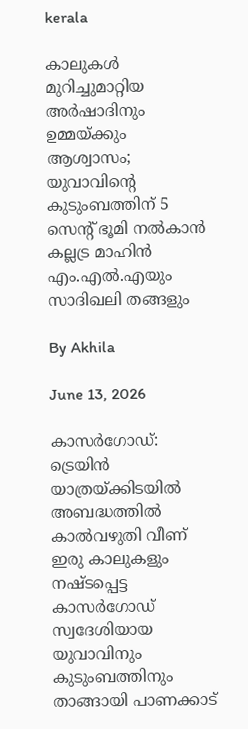kerala

കാലുകള്‍ മുറിച്ചുമാറ്റിയ അര്‍ഷാദിനും ഉമ്മയ്ക്കും ആശ്വാസം; യുവാവിന്റെ കുടുംബത്തിന് 5 സെന്റ് ഭൂമി നല്‍കാന്‍ കല്ലട്ര മാഹിന്‍ എം.എല്‍.എയും സാദിഖലി തങ്ങളും

By Akhila

June 13, 2026

കാസര്‍ഗോഡ്: ട്രെയിന്‍ യാത്രയ്ക്കിടയില്‍ അബദ്ധത്തില്‍ കാല്‍വഴുതി വീണ് ഇരു കാലുകളും നഷ്ടപ്പെട്ട കാസര്‍ഗോഡ് സ്വദേശിയായ യുവാവിനും കുടുംബത്തിനും താങ്ങായി പാണക്കാട്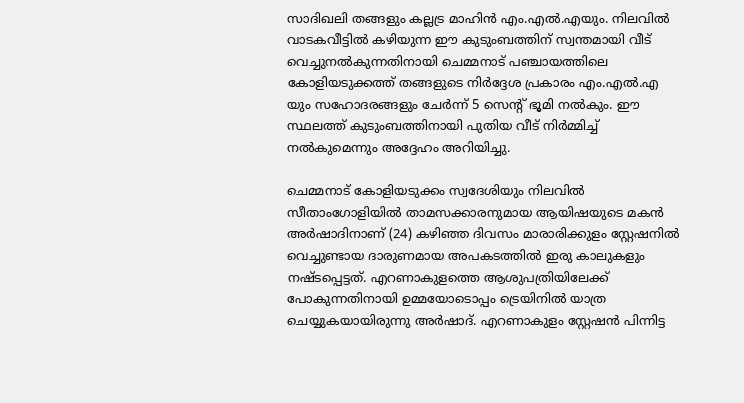സാദിഖലി തങ്ങളും കല്ലട്ര മാഹിന്‍ എം.എല്‍.എയും. നിലവില്‍ വാടകവീട്ടില്‍ കഴിയുന്ന ഈ കുടുംബത്തിന് സ്വന്തമായി വീട് വെച്ചുനല്‍കുന്നതിനായി ചെമ്മനാട് പഞ്ചായത്തിലെ കോളിയടുക്കത്ത് തങ്ങളുടെ നിര്‍ദ്ദേശ പ്രകാരം എം.എല്‍.എ യും സഹോദരങ്ങളും ചേര്‍ന്ന് 5 സെന്റ് ഭൂമി നല്‍കും. ഈ സ്ഥലത്ത് കുടുംബത്തിനായി പുതിയ വീട് നിര്‍മ്മിച്ച് നല്‍കുമെന്നും അദ്ദേഹം അറിയിച്ചു.

ചെമ്മനാട് കോളിയടുക്കം സ്വദേശിയും നിലവില്‍ സീതാംഗോളിയില്‍ താമസക്കാരനുമായ ആയിഷയുടെ മകന്‍ അര്‍ഷാദിനാണ് (24) കഴിഞ്ഞ ദിവസം മാരാരിക്കുളം സ്റ്റേഷനില്‍ വെച്ചുണ്ടായ ദാരുണമായ അപകടത്തില്‍ ഇരു കാലുകളും നഷ്ടപ്പെട്ടത്. എറണാകുളത്തെ ആശുപത്രിയിലേക്ക് പോകുന്നതിനായി ഉമ്മയോടൊപ്പം ട്രെയിനില്‍ യാത്ര ചെയ്യുകയായിരുന്നു അര്‍ഷാദ്. എറണാകുളം സ്റ്റേഷന്‍ പിന്നിട്ട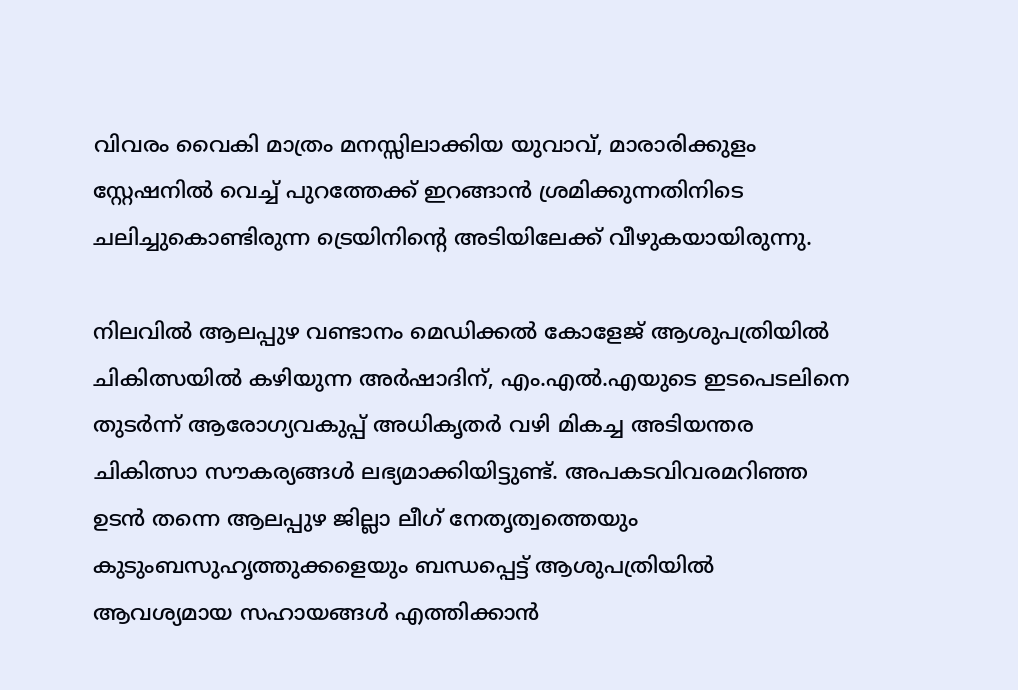വിവരം വൈകി മാത്രം മനസ്സിലാക്കിയ യുവാവ്, മാരാരിക്കുളം സ്റ്റേഷനില്‍ വെച്ച് പുറത്തേക്ക് ഇറങ്ങാന്‍ ശ്രമിക്കുന്നതിനിടെ ചലിച്ചുകൊണ്ടിരുന്ന ട്രെയിനിന്റെ അടിയിലേക്ക് വീഴുകയായിരുന്നു.

നിലവില്‍ ആലപ്പുഴ വണ്ടാനം മെഡിക്കല്‍ കോളേജ് ആശുപത്രിയില്‍ ചികിത്സയില്‍ കഴിയുന്ന അര്‍ഷാദിന്, എം.എല്‍.എയുടെ ഇടപെടലിനെ തുടര്‍ന്ന് ആരോഗ്യവകുപ്പ് അധികൃതര്‍ വഴി മികച്ച അടിയന്തര ചികിത്സാ സൗകര്യങ്ങള്‍ ലഭ്യമാക്കിയിട്ടുണ്ട്. അപകടവിവരമറിഞ്ഞ ഉടന്‍ തന്നെ ആലപ്പുഴ ജില്ലാ ലീഗ് നേതൃത്വത്തെയും കുടുംബസുഹൃത്തുക്കളെയും ബന്ധപ്പെട്ട് ആശുപത്രിയില്‍ ആവശ്യമായ സഹായങ്ങള്‍ എത്തിക്കാന്‍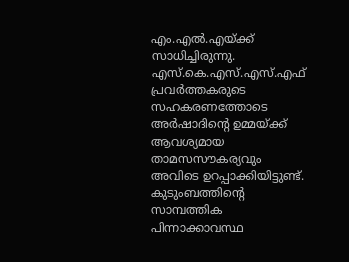എം.എല്‍.എയ്ക്ക് സാധിച്ചിരുന്നു. എസ്.കെ.എസ്.എസ്.എഫ് പ്രവര്‍ത്തകരുടെ സഹകരണത്തോടെ അര്‍ഷാദിന്റെ ഉമ്മയ്ക്ക് ആവശ്യമായ താമസസൗകര്യവും അവിടെ ഉറപ്പാക്കിയിട്ടുണ്ട്. കുടുംബത്തിന്റെ സാമ്പത്തിക പിന്നാക്കാവസ്ഥ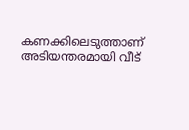കണക്കിലെടുത്താണ് അടിയന്തരമായി വീട്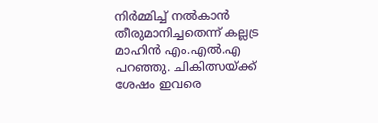നിര്‍മ്മിച്ച് നല്‍കാന്‍ തീരുമാനിച്ചതെന്ന് കല്ലട്ര മാഹിന്‍ എം.എല്‍.എ പറഞ്ഞു. ചികിത്സയ്ക്ക് ശേഷം ഇവരെ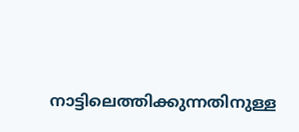നാട്ടിലെത്തിക്കുന്നതിനുള്ള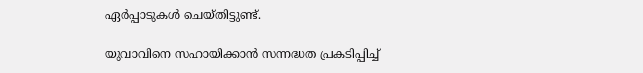ഏര്‍പ്പാടുകള്‍ ചെയ്തിട്ടുണ്ട്.

യുവാവിനെ സഹായിക്കാന്‍ സന്നദ്ധത പ്രകടിപ്പിച്ച്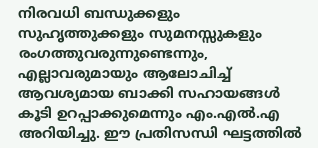നിരവധി ബന്ധുക്കളും സുഹൃത്തുക്കളും സുമനസ്സുകളും രംഗത്തുവരുന്നുണ്ടെന്നും, എല്ലാവരുമായും ആലോചിച്ച് ആവശ്യമായ ബാക്കി സഹായങ്ങള്‍ കൂടി ഉറപ്പാക്കുമെന്നും എം.എല്‍.എ അറിയിച്ചു. ഈ പ്രതിസന്ധി ഘട്ടത്തില്‍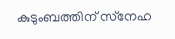കുടുംബത്തിന് സ്‌നേഹ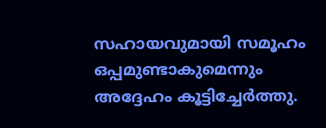സഹായവുമായി സമൂഹം ഒപ്പമുണ്ടാകുമെന്നും അദ്ദേഹം കൂട്ടിച്ചേര്‍ത്തു.